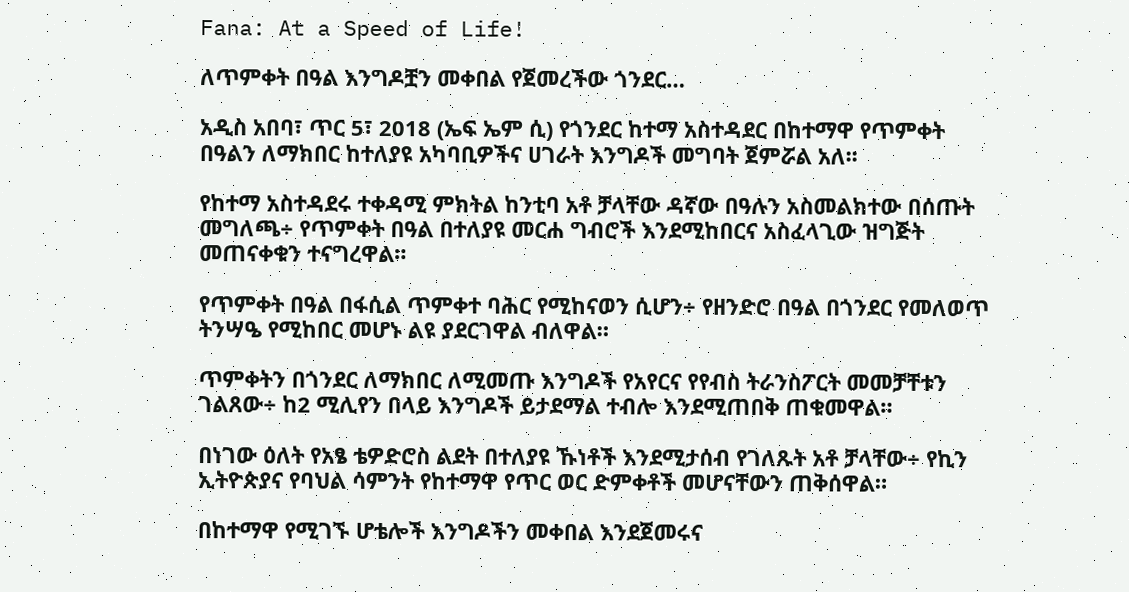Fana: At a Speed of Life!

ለጥምቀት በዓል እንግዶቿን መቀበል የጀመረችው ጎንደር…

አዲስ አበባ፣ ጥር 5፣ 2018 (ኤፍ ኤም ሲ) የጎንደር ከተማ አስተዳደር በከተማዋ የጥምቀት በዓልን ለማክበር ከተለያዩ አካባቢዎችና ሀገራት እንግዶች መግባት ጀምሯል አለ፡፡

የከተማ አስተዳደሩ ተቀዳሚ ምክትል ከንቲባ አቶ ቻላቸው ዳኛው በዓሉን አስመልክተው በሰጡት መግለጫ÷ የጥምቀት በዓል በተለያዩ መርሐ ግብሮች እንደሚከበርና አስፈላጊው ዝግጅት መጠናቀቁን ተናግረዋል።

የጥምቀት በዓል በፋሲል ጥምቀተ ባሕር የሚከናወን ሲሆን÷ የዘንድሮ በዓል በጎንደር የመለወጥ ትንሣዔ የሚከበር መሆኑ ልዩ ያደርገዋል ብለዋል።

ጥምቀትን በጎንደር ለማክበር ለሚመጡ እንግዶች የአየርና የየብስ ትራንስፖርት መመቻቸቱን  ገልጸው÷ ከ2 ሚሊየን በላይ እንግዶች ይታደማል ተብሎ እንደሚጠበቅ ጠቁመዋል።

በነገው ዕለት የአፄ ቴዎድሮስ ልደት በተለያዩ ኹነቶች እንደሚታሰብ የገለጹት አቶ ቻላቸው÷ የኪን ኢትዮጵያና የባህል ሳምንት የከተማዋ የጥር ወር ድምቀቶች መሆናቸውን ጠቅሰዋል።

በከተማዋ የሚገኙ ሆቴሎች እንግዶችን መቀበል እንደጀመሩና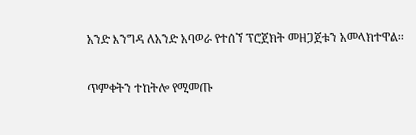አንድ እንግዳ ለአንድ አባወራ የተሰኘ ፕሮጀክት መዘጋጀቱን አመላክተዋል፡፡

ጥምቀትን ተከትሎ የሚመጡ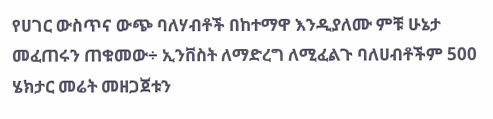የሀገር ውስጥና ውጭ ባለሃብቶች በከተማዋ እንዲያለሙ ምቹ ሁኔታ መፈጠሩን ጠቁመው÷ ኢንቨስት ለማድረግ ለሚፈልጉ ባለሀብቶችም 500 ሄክታር መሬት መዘጋጀቱን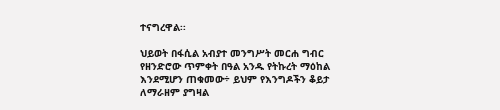ተናግረዋል፡፡

ህይወት በፋሲል አብያተ መንግሥት መርሐ ግብር የዘንድሮው ጥምቀት በዓል አንዱ የትኩረት ማዕከል እንደሚሆን ጠቁመው÷ ይህም የእንግዶችን ቆይታ ለማራዘም ያግዛል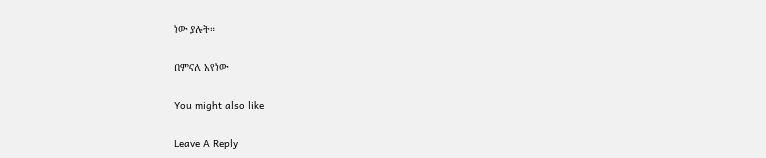ነው ያሉት።

በምናለ አየነው

You might also like

Leave A Reply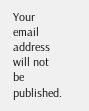Your email address will not be published.